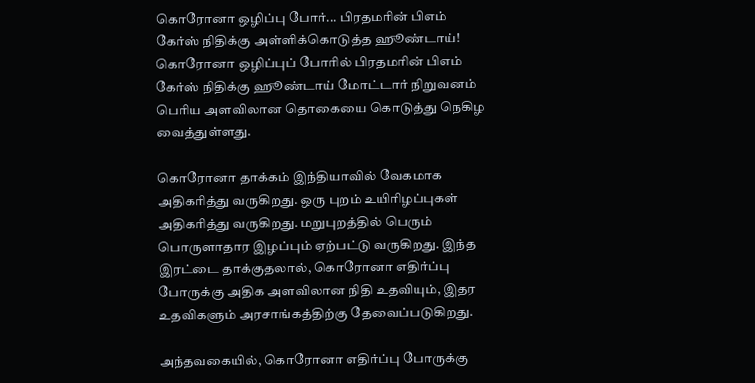கொரோனா ஒழிப்பு போர்... பிரதமரின் பிஎம் கேர்ஸ் நிதிக்கு அள்ளிக்கொடுத்த ஹூண்டாய்!
கொரோனா ஒழிப்புப் போரில் பிரதமரின் பிஎம் கேர்ஸ் நிதிக்கு ஹூண்டாய் மோட்டார் நிறுவனம் பெரிய அளவிலான தொகையை கொடுத்து நெகிழ வைத்துள்ளது.

கொரோனா தாக்கம் இந்தியாவில் வேகமாக அதிகரித்து வருகிறது. ஒரு புறம் உயிரிழப்புகள் அதிகரித்து வருகிறது. மறுபுறத்தில் பெரும் பொருளாதார இழப்பும் ஏற்பட்டு வருகிறது. இந்த இரட்டை தாக்குதலால், கொரோனா எதிர்ப்பு போருக்கு அதிக அளவிலான நிதி உதவியும், இதர உதவிகளும் அரசாங்கத்திற்கு தேவைப்படுகிறது.

அந்தவகையில், கொரோனா எதிர்ப்பு போருக்கு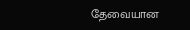தேவையான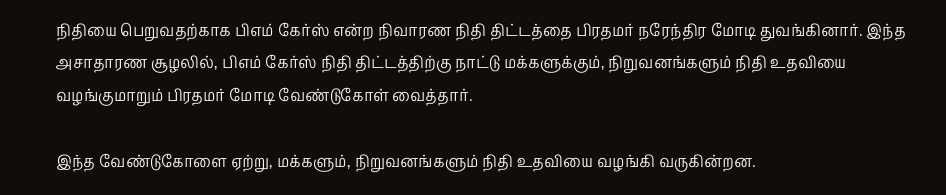நிதியை பெறுவதற்காக பிஎம் கேர்ஸ் என்ற நிவாரண நிதி திட்டத்தை பிரதமர் நரேந்திர மோடி துவங்கினார். இந்த அசாதாரண சூழலில், பிஎம் கேர்ஸ் நிதி திட்டத்திற்கு நாட்டு மக்களுக்கும், நிறுவனங்களும் நிதி உதவியை வழங்குமாறும் பிரதமர் மோடி வேண்டுகோள் வைத்தார்.

இந்த வேண்டுகோளை ஏற்று, மக்களும், நிறுவனங்களும் நிதி உதவியை வழங்கி வருகின்றன.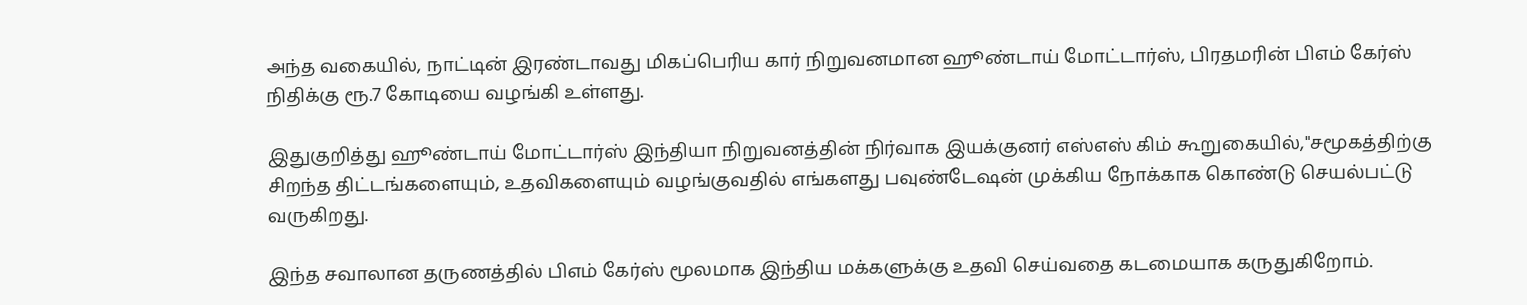அந்த வகையில், நாட்டின் இரண்டாவது மிகப்பெரிய கார் நிறுவனமான ஹூண்டாய் மோட்டார்ஸ், பிரதமரின் பிஎம் கேர்ஸ் நிதிக்கு ரூ.7 கோடியை வழங்கி உள்ளது.

இதுகுறித்து ஹூண்டாய் மோட்டார்ஸ் இந்தியா நிறுவனத்தின் நிர்வாக இயக்குனர் எஸ்எஸ் கிம் கூறுகையில்,"சமூகத்திற்கு சிறந்த திட்டங்களையும், உதவிகளையும் வழங்குவதில் எங்களது பவுண்டேஷன் முக்கிய நோக்காக கொண்டு செயல்பட்டு வருகிறது.

இந்த சவாலான தருணத்தில் பிஎம் கேர்ஸ் மூலமாக இந்திய மக்களுக்கு உதவி செய்வதை கடமையாக கருதுகிறோம்.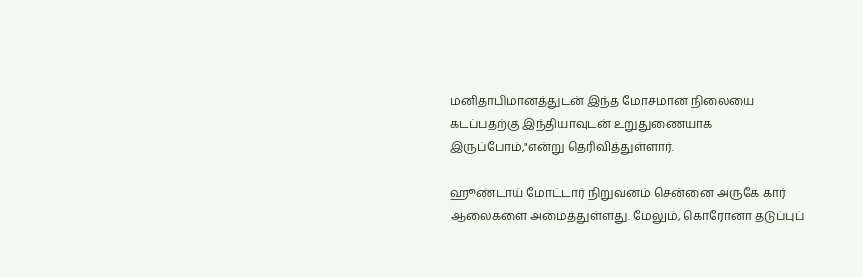மனிதாபிமானத்துடன் இந்த மோசமான நிலையை கடப்பதற்கு இந்தியாவுடன் உறுதுணையாக இருப்போம்,"என்று தெரிவித்துள்ளார்.

ஹூண்டாய் மோட்டார் நிறுவனம் சென்னை அருகே கார் ஆலைகளை அமைத்துள்ளது. மேலும், கொரோனா தடுப்புப்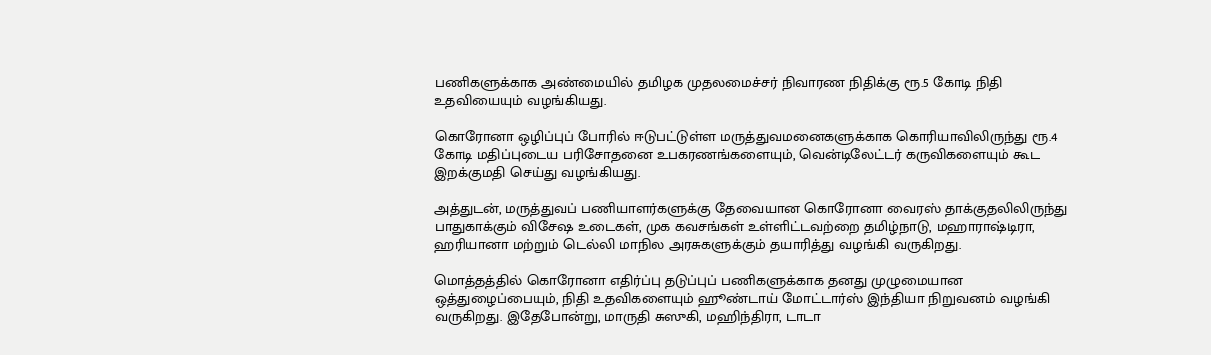பணிகளுக்காக அண்மையில் தமிழக முதலமைச்சர் நிவாரண நிதிக்கு ரூ.5 கோடி நிதி உதவியையும் வழங்கியது.

கொரோனா ஒழிப்புப் போரில் ஈடுபட்டுள்ள மருத்துவமனைகளுக்காக கொரியாவிலிருந்து ரூ.4 கோடி மதிப்புடைய பரிசோதனை உபகரணங்களையும், வென்டிலேட்டர் கருவிகளையும் கூட இறக்குமதி செய்து வழங்கியது.

அத்துடன், மருத்துவப் பணியாளர்களுக்கு தேவையான கொரோனா வைரஸ் தாக்குதலிலிருந்து பாதுகாக்கும் விசேஷ உடைகள், முக கவசங்கள் உள்ளிட்டவற்றை தமிழ்நாடு, மஹாராஷ்டிரா, ஹரியானா மற்றும் டெல்லி மாநில அரசுகளுக்கும் தயாரித்து வழங்கி வருகிறது.

மொத்தத்தில் கொரோனா எதிர்ப்பு தடுப்புப் பணிகளுக்காக தனது முழுமையான ஒத்துழைப்பையும், நிதி உதவிகளையும் ஹூண்டாய் மோட்டார்ஸ் இந்தியா நிறுவனம் வழங்கி வருகிறது. இதேபோன்று, மாருதி சுஸுகி, மஹிந்திரா, டாடா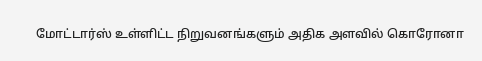மோட்டார்ஸ் உள்ளிட்ட நிறுவனங்களும் அதிக அளவில் கொரோனா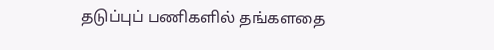தடுப்புப் பணிகளில் தங்களதை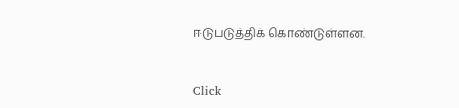ஈடுபடுத்திக் கொண்டுள்ளன.


Click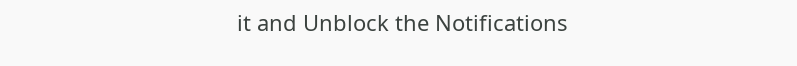it and Unblock the Notifications